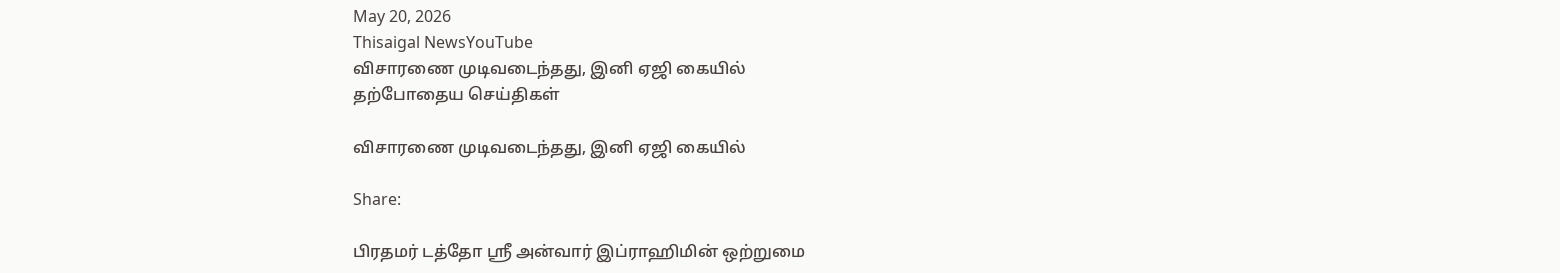May 20, 2026
Thisaigal NewsYouTube
விசாரணை முடிவடைந்தது, இனி ஏஜி கையில்
தற்போதைய செய்திகள்

விசாரணை முடிவடைந்தது, இனி ஏஜி கையில்

Share:

பிரதமர் டத்தோ ஶ்ரீ அன்வார் இப்ராஹிமின் ஒற்றுமை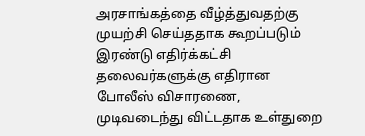அரசாங்கத்தை வீழ்த்துவதற்கு முயற்சி செய்ததாக கூறப்படும் இரண்டு எதிர்க்கட்சி தலைவர்களுக்கு எதிரான போலீஸ் விசாரணை, முடிவடைந்து விட்டதாக உள்துறை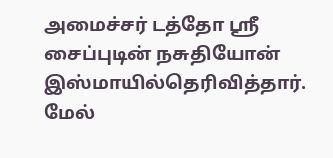அமைச்சர் டத்தோ ஶ்ரீ சைப்புடின் நசுதியோன் இஸ்மாயில்தெரிவித்தார்.
மேல்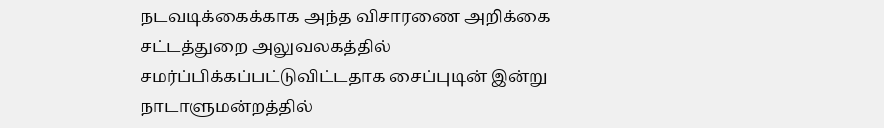நடவடிக்கைக்காக அந்த விசாரணை அறிக்கை சட்டத்துறை அலுவலகத்தில் சமர்ப்பிக்கப்பட்டுவிட்டதாக சைப்புடின் இன்று நாடாளுமன்றத்தில்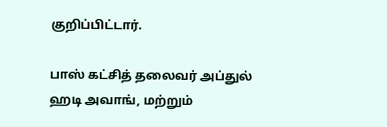குறிப்பிட்டார்.

பாஸ் கட்சித் தலைவர் அப்துல் ஹடி அவாங், மற்றும்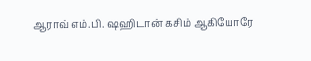ஆராவ் எம்.பி. ஷஹிடான் கசிம் ஆகியோரே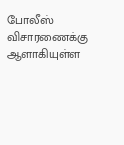போலீஸ் விசாரணைக்கு ஆளாகியுள்ள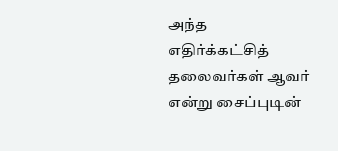அந்த எதிர்க்கட்சித் தலைவர்கள் ஆவர் என்று சைப்புடின்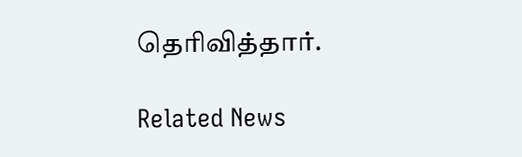தெரிவித்தார்.

Related News